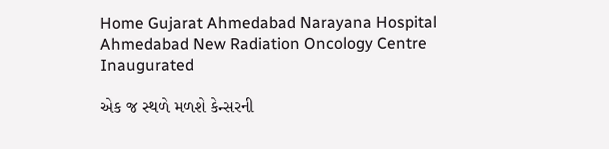Home Gujarat Ahmedabad Narayana Hospital Ahmedabad New Radiation Oncology Centre Inaugurated

એક જ સ્થળે મળશે કેન્સરની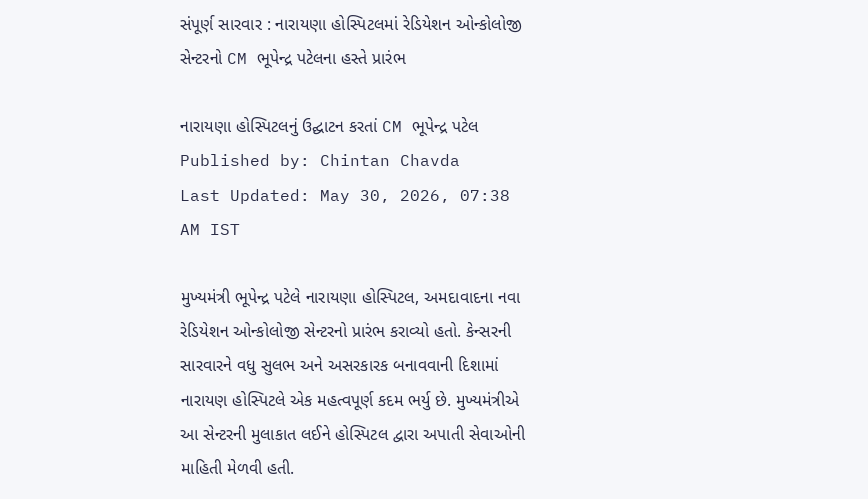સંપૂર્ણ સારવાર : નારાયણા હોસ્પિટલમાં રેડિયેશન ઓન્કોલોજી સેન્ટરનો CM ભૂપેન્દ્ર પટેલના હસ્તે પ્રારંભ

નારાયણા હોસ્પિટલનું ઉદ્ઘાટન કરતાં CM ભૂપેન્દ્ર પટેલ
Published by: Chintan Chavda
Last Updated: May 30, 2026, 07:38 AM IST

મુખ્યમંત્રી ભૂપેન્દ્ર પટેલે નારાયણા હોસ્પિટલ, અમદાવાદના નવા રેડિયેશન ઓન્કોલોજી સેન્ટરનો પ્રારંભ કરાવ્યો હતો. કેન્સરની સારવારને વધુ સુલભ અને અસરકારક બનાવવાની દિશામાં નારાયણ હોસ્પિટલે એક મહત્વપૂર્ણ કદમ ભર્યુ છે. મુખ્યમંત્રીએ આ સેન્ટરની મુલાકાત લઈને હોસ્પિટલ દ્વારા અપાતી સેવાઓની માહિતી મેળવી હતી.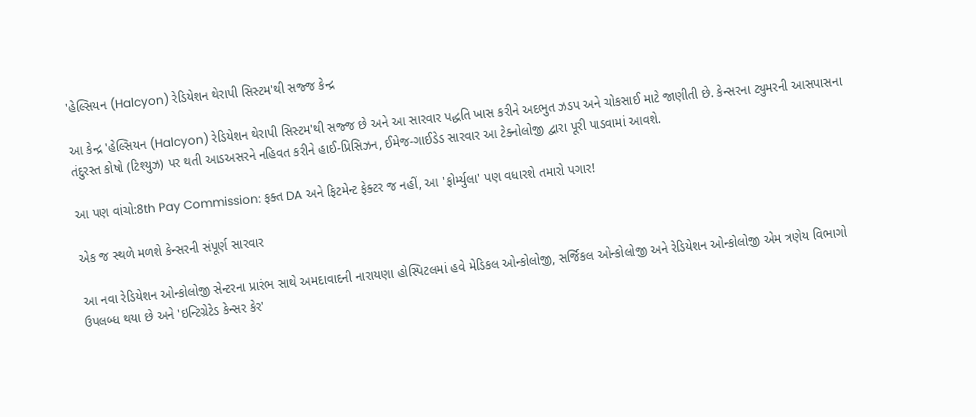'હેલ્સિયન (Halcyon) રેડિયેશન થેરાપી સિસ્ટમ'થી સજ્જ કેન્દ્ર

આ કેન્દ્ર 'હેલ્સિયન (Halcyon) રેડિયેશન થેરાપી સિસ્ટમ'થી સજ્જ છે અને આ સારવાર પદ્ધતિ ખાસ કરીને અદભુત ઝડપ અને ચોકસાઈ માટે જાણીતી છે. કેન્સરના ટ્યુમરની આસપાસના તંદુરસ્ત કોષો (ટિશ્યુઝ) પર થતી આડઅસરને નહિવત કરીને હાઈ-પ્રિસિઝન, ઈમેજ-ગાઈડેડ સારવાર આ ટેક્નોલોજી દ્વારા પૂરી પાડવામાં આવશે.

આ પણ વાંચો:8th Pay Commission: ફક્ત DA અને ફિટમેન્ટ ફેક્ટર જ નહીં, આ 'ફોર્મ્યુલા' પણ વધારશે તમારો પગાર!

એક જ સ્થળે મળશે કેન્સરની સંપૂર્ણ સારવાર

આ નવા રેડિયેશન ઓન્કોલોજી સેન્ટરના પ્રારંભ સાથે અમદાવાદની નારાયણા હોસ્પિટલમાં હવે મેડિકલ ઓન્કોલોજી, સર્જિકલ ઓન્કોલોજી અને રેડિયેશન ઓન્કોલોજી એમ ત્રણેય વિભાગો ઉપલબ્ધ થયા છે અને 'ઇન્ટિગ્રેટેડ કેન્સર કેર'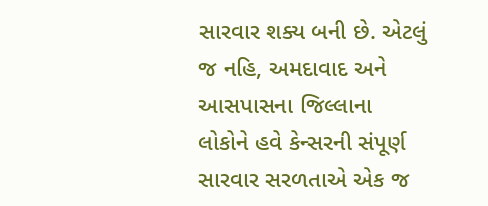સારવાર શક્ય બની છે. એટલું જ નહિ, અમદાવાદ અને આસપાસના જિલ્લાના લોકોને હવે કેન્સરની સંપૂર્ણ સારવાર સરળતાએ એક જ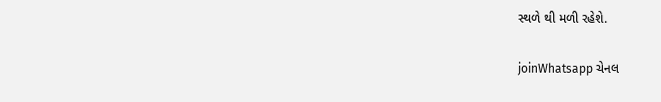સ્થળે થી મળી રહેશે.

joinWhatsapp ચેનલ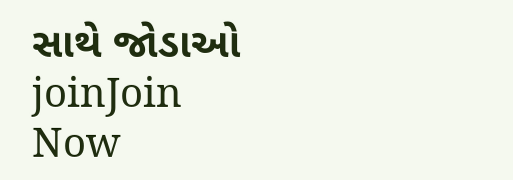સાથે જોડાઓ
joinJoin Now